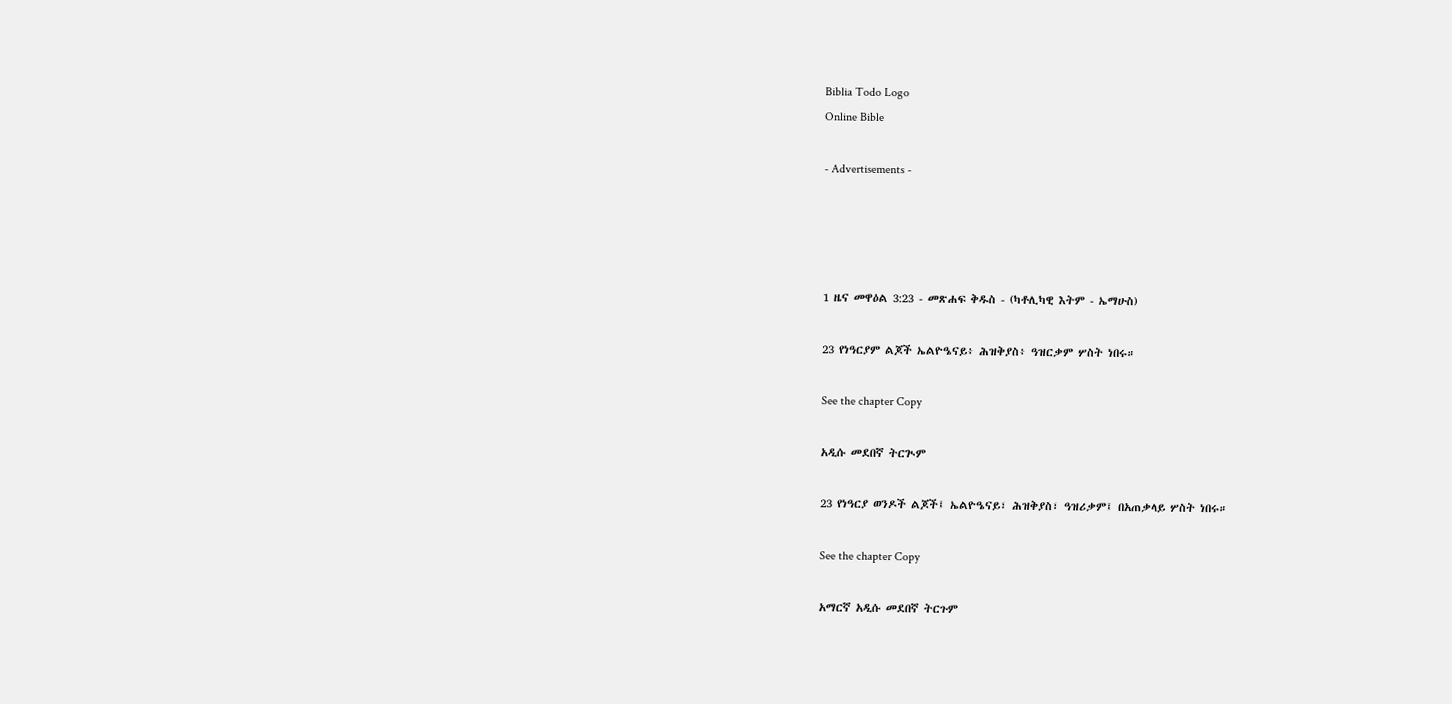Biblia Todo Logo
Online Bible

- Advertisements -




1 ዜና መዋዕል 3:23 - መጽሐፍ ቅዱስ - (ካቶሊካዊ እትም - ኤማሁስ)

23 የነዓርያም ልጆች ኤልዮዔናይ፥ ሕዝቅያስ፥ ዓዝርቃም ሦስት ነበሩ።

See the chapter Copy

አዲሱ መደበኛ ትርጒም

23 የነዓርያ ወንዶች ልጆች፤ ኤልዮዔናይ፣ ሕዝቅያስ፣ ዓዝሪቃም፤ በአጠቃላይ ሦስት ነበሩ።

See the chapter Copy

አማርኛ አዲሱ መደበኛ ትርጉም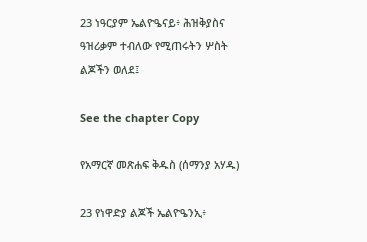23 ነዓርያም ኤልዮዔናይ፥ ሕዝቅያስና ዓዝሪቃም ተብለው የሚጠሩትን ሦስት ልጆችን ወለደ፤

See the chapter Copy

የአማርኛ መጽሐፍ ቅዱስ (ሰማንያ አሃዱ)

23 የነዋድያ ልጆች ኤልዮዔንኢ፥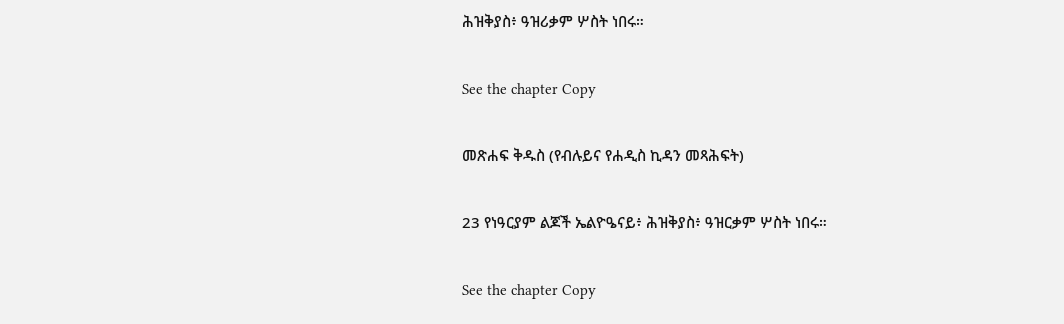ሕዝቅያስ፥ ዓዝሪቃም ሦስት ነበሩ።

See the chapter Copy

መጽሐፍ ቅዱስ (የብሉይና የሐዲስ ኪዳን መጻሕፍት)

23 የነዓርያም ልጆች ኤልዮዔናይ፥ ሕዝቅያስ፥ ዓዝርቃም ሦስት ነበሩ።

See the chapter Copy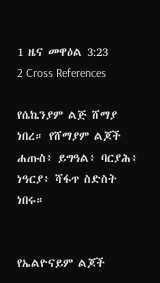1 ዜና መዋዕል 3:23
2 Cross References

የሴኬንያም ልጅ ሸማያ ነበረ። የሸማያም ልጆች ሐጡስ፥ ይግዓል፥ ባርያሕ፥ ነዓርያ፥ ሻፋጥ ስድስት ነበሩ።


የኤልዮናይም ልጆች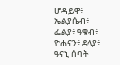ሆዳይዋ፥ ኤልያሴብ፥ ፌልያ፥ ዓቁብ፥ ዮሐናን፥ ደላያ፥ ዓናኒ ሰባት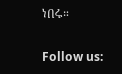ነበሩ።


Follow us: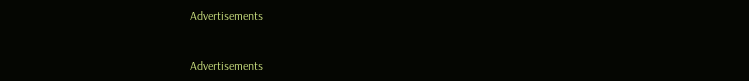Advertisements


Advertisements